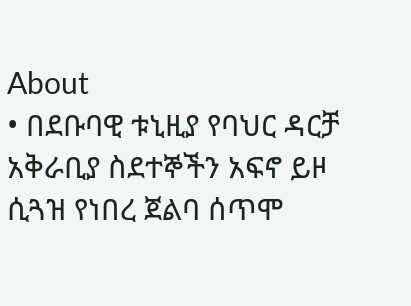About
• በደቡባዊ ቱኒዚያ የባህር ዳርቻ አቅራቢያ ስደተኞችን አፍኖ ይዞ ሲጓዝ የነበረ ጀልባ ሰጥሞ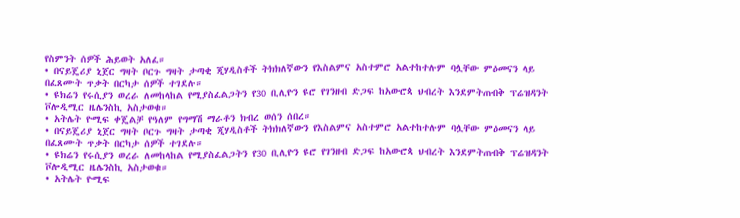የስምንት ሰዎች ሕይወት አለፈ።
• በናይጄሪያ ኒጀር ግዛት ቦርጉ ግዛት ታጣቂ ጂሃዲስቶች ትክክለኛውን የእስልምና አስተምሮ አልተከተሉም ባሏቸው ምዕመናን ላይ በፈጸሙት ጥቃት በርካታ ሰዎች ተገደሉ።
• ዩክሬን የሩሲያን ወረራ ለመከላከል የሚያስፈልጋትን የ30 ቢሊዮን ዩሮ የገንዘብ ድጋፍ ከአውሮጳ ህብረት እንደምትጠብቅ ፕሬዝዳንት ቮሎዲሚር ዜሌንስኪ አስታወቁ።
• አትሌት ዮሚፍ ቀጄልቻ የዓለም የግማሽ ማራቶን ክብረ ወሰን ሰበረ።
• በናይጄሪያ ኒጀር ግዛት ቦርጉ ግዛት ታጣቂ ጂሃዲስቶች ትክክለኛውን የእስልምና አስተምሮ አልተከተሉም ባሏቸው ምዕመናን ላይ በፈጸሙት ጥቃት በርካታ ሰዎች ተገደሉ።
• ዩክሬን የሩሲያን ወረራ ለመከላከል የሚያስፈልጋትን የ30 ቢሊዮን ዩሮ የገንዘብ ድጋፍ ከአውሮጳ ህብረት እንደምትጠብቅ ፕሬዝዳንት ቮሎዲሚር ዜሌንስኪ አስታወቁ።
• አትሌት ዮሚፍ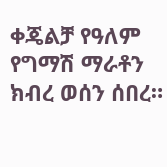ቀጄልቻ የዓለም የግማሽ ማራቶን ክብረ ወሰን ሰበረ።